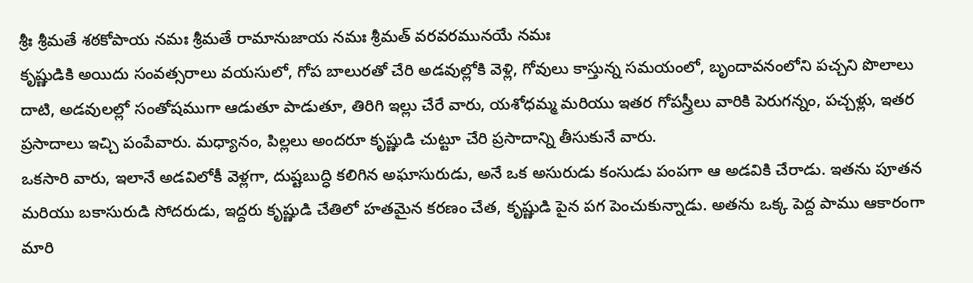శ్రీః శ్రీమతే శఠకోపాయ నమః శ్రీమతే రామానుజాయ నమః శ్రీమత్ వరవరమునయే నమః
కృష్ణుడికి అయిదు సంవత్సరాలు వయసులో, గోప బాలురతో చేరి అడవుల్లోకి వెళ్లి, గోవులు కాస్తున్న సమయంలో, బృందావనంలోని పచ్చని పొలాలు దాటి, అడవులల్లో సంతోషముగా ఆడుతూ పాడుతూ, తిరిగి ఇల్లు చేరే వారు, యశోధమ్మ మరియు ఇతర గోపస్త్రీలు వారికి పెరుగన్నం, పచ్చళ్లు, ఇతర ప్రసాదాలు ఇచ్చి పంపేవారు. మధ్యానం, పిల్లలు అందరూ కృష్ణుడి చుట్టూ చేరి ప్రసాదాన్ని తీసుకునే వారు.
ఒకసారి వారు, ఇలానే అడవిలోకీ వెళ్లగా, దుష్టబుద్ధి కలిగిన అఘాసురుడు, అనే ఒక అసురుడు కంసుడు పంపగా ఆ అడవికి చేరాడు. ఇతను పూతన మరియు బకాసురుడి సోదరుడు, ఇద్దరు కృష్ణుడి చేతిలో హతమైన కరణం చేత, కృష్ణుడి పైన పగ పెంచుకున్నాడు. అతను ఒక్క పెద్ద పాము ఆకారంగా మారి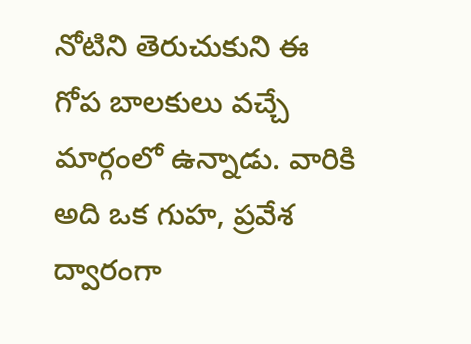నోటిని తెరుచుకుని ఈ గోప బాలకులు వచ్చే మార్గంలో ఉన్నాడు. వారికి అది ఒక గుహ, ప్రవేశ ద్వారంగా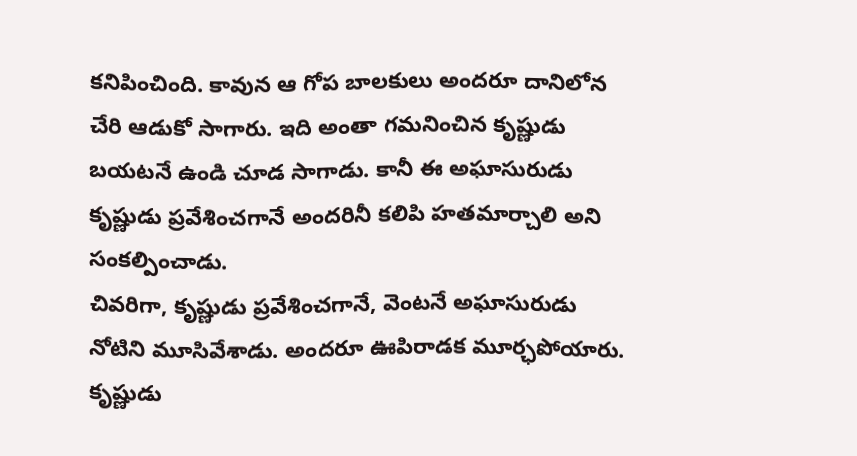కనిపించింది. కావున ఆ గోప బాలకులు అందరూ దానిలోన చేరి ఆడుకో సాగారు. ఇది అంతా గమనించిన కృష్ణుడు బయటనే ఉండి చూడ సాగాడు. కానీ ఈ అఘాసురుడు కృష్ణుడు ప్రవేశించగానే అందరినీ కలిపి హతమార్చాలి అని సంకల్పించాడు.
చివరిగా, కృష్ణుడు ప్రవేశించగానే, వెంటనే అఘాసురుడు నోటిని మూసివేశాడు. అందరూ ఊపిరాడక మూర్ఛపోయారు. కృష్ణుడు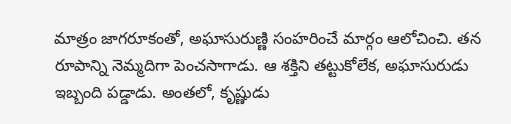మాత్రం జాగరూకంతో, అఘాసురుణ్ణి సంహరించే మార్గం ఆలోచించి. తన రూపాన్ని నెమ్మదిగా పెంచసాగాడు. ఆ శక్తిని తట్టుకోలేక, అఘాసురుడు ఇబ్బంది పడ్డాడు. అంతలో, కృష్ణుడు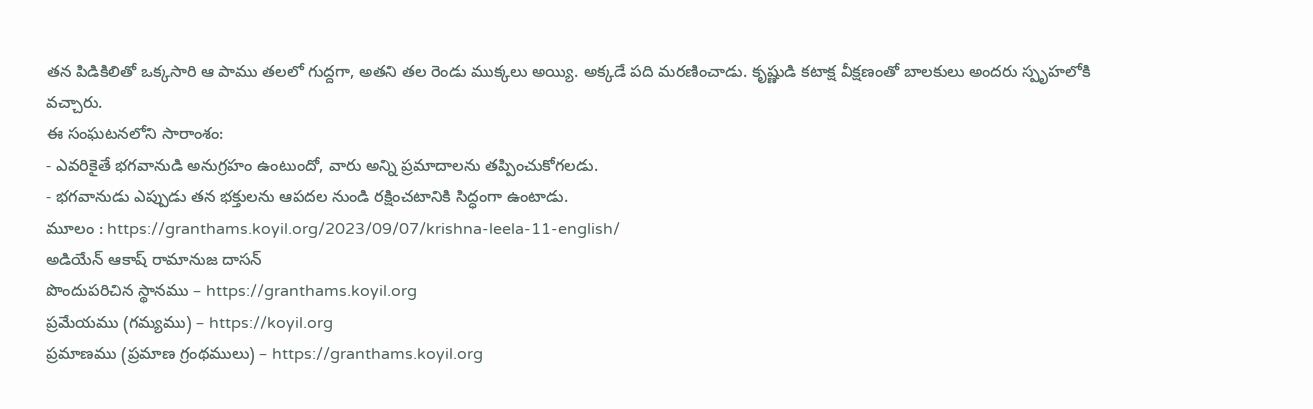తన పిడికిలితో ఒక్కసారి ఆ పాము తలలో గుద్దగా, అతని తల రెండు ముక్కలు అయ్యి. అక్కడే పది మరణించాడు. కృష్ణుడి కటాక్ష వీక్షణంతో బాలకులు అందరు స్పృహలోకి వచ్చారు.
ఈ సంఘటనలోని సారాంశం:
- ఎవరికైతే భగవానుడి అనుగ్రహం ఉంటుందో, వారు అన్ని ప్రమాదాలను తప్పించుకోగలడు.
- భగవానుడు ఎప్పుడు తన భక్తులను ఆపదల నుండి రక్షించటానికి సిద్ధంగా ఉంటాడు.
మూలం : https://granthams.koyil.org/2023/09/07/krishna-leela-11-english/
అడియేన్ ఆకాష్ రామానుజ దాసన్
పొందుపరిచిన స్థానము – https://granthams.koyil.org
ప్రమేయము (గమ్యము) – https://koyil.org
ప్రమాణము (ప్రమాణ గ్రంథములు) – https://granthams.koyil.org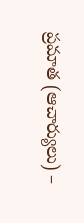ప్రమాత (ఆచార్యులు) –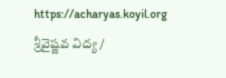https://acharyas.koyil.org
శ్రీవైష్ణవ విద్య /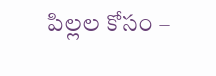పిల్లల కోసం –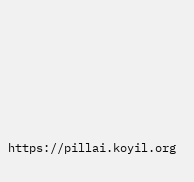https://pillai.koyil.org